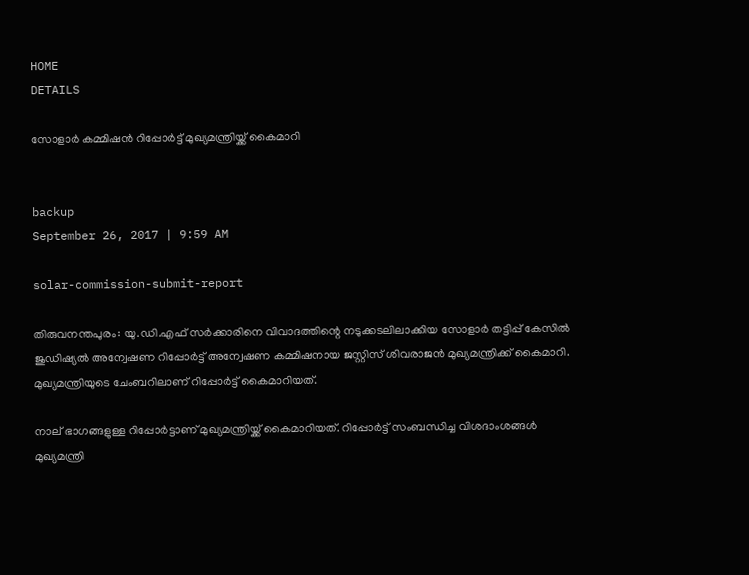HOME
DETAILS

സോളാര്‍ കമ്മിഷന്‍ റിപ്പോര്‍ട്ട് മുഖ്യമന്ത്രിയ്ക്ക് കൈമാറി


backup
September 26, 2017 | 9:59 AM

solar-commission-submit-report

തിരുവനന്തപുരം: യു.ഡി.എഫ് സര്‍ക്കാരിനെ വിവാദത്തിന്റെ നടുക്കടലിലാക്കിയ സോളാര്‍ തട്ടിപ്പ് കേസില്‍ ജുഡിഷ്യല്‍ അന്വേഷണ റിപ്പോര്‍ട്ട് അന്വേഷണ കമ്മിഷനായ ജസ്റ്റിസ് ശിവരാജന്‍ മുഖ്യമന്ത്രിക്ക് കൈമാറി. മുഖ്യമന്ത്രിയുടെ ചേംബറിലാണ് റിപ്പോര്‍ട്ട് കൈമാറിയത്.

നാല് ഭാഗങ്ങളുള്ള റിപ്പോര്‍ട്ടാണ് മുഖ്യമന്ത്രിയ്ക്ക് കൈമാറിയത്. റിപ്പോര്‍ട്ട് സംബന്ധിച്ച വിശദാംശങ്ങള്‍ മുഖ്യമന്ത്രി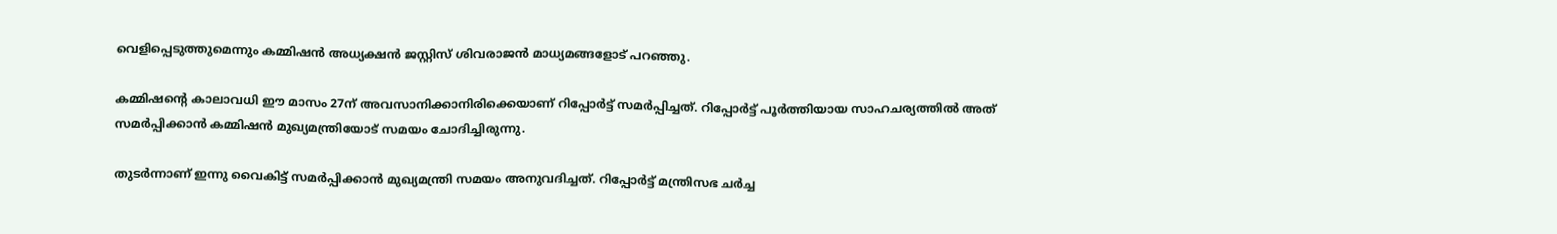വെളിപ്പെടുത്തുമെന്നും കമ്മിഷന്‍ അധ്യക്ഷന്‍ ജസ്റ്റിസ് ശിവരാജന്‍ മാധ്യമങ്ങളോട് പറഞ്ഞു.

കമ്മിഷന്റെ കാലാവധി ഈ മാസം 27ന് അവസാനിക്കാനിരിക്കെയാണ് റിപ്പോര്‍ട്ട് സമര്‍പ്പിച്ചത്. റിപ്പോര്‍ട്ട് പൂര്‍ത്തിയായ സാഹചര്യത്തില്‍ അത് സമര്‍പ്പിക്കാന്‍ കമ്മിഷന്‍ മുഖ്യമന്ത്രിയോട് സമയം ചോദിച്ചിരുന്നു.

തുടര്‍ന്നാണ് ഇന്നു വൈകിട്ട് സമര്‍പ്പിക്കാന്‍ മുഖ്യമന്ത്രി സമയം അനുവദിച്ചത്. റിപ്പോര്‍ട്ട് മന്ത്രിസഭ ചര്‍ച്ച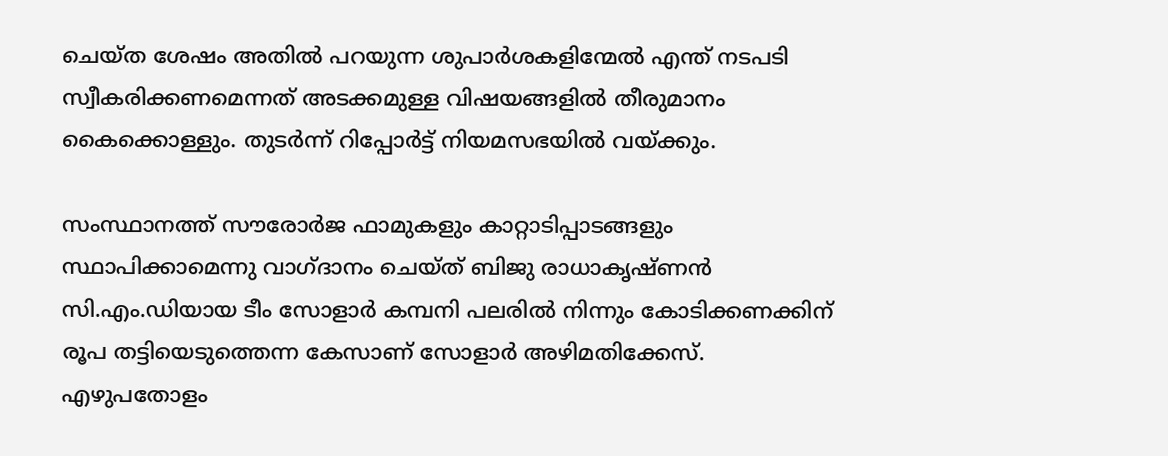ചെയ്ത ശേഷം അതില്‍ പറയുന്ന ശുപാര്‍ശകളിന്മേല്‍ എന്ത് നടപടി സ്വീകരിക്കണമെന്നത് അടക്കമുള്ള വിഷയങ്ങളില്‍ തീരുമാനം കൈക്കൊള്ളും. തുടര്‍ന്ന് റിപ്പോര്‍ട്ട് നിയമസഭയില്‍ വയ്ക്കും.

സംസ്ഥാനത്ത് സൗരോര്‍ജ ഫാമുകളും കാറ്റാടിപ്പാടങ്ങളും സ്ഥാപിക്കാമെന്നു വാഗ്ദാനം ചെയ്ത് ബിജു രാധാകൃഷ്ണന്‍ സി.എം.ഡിയായ ടീം സോളാര്‍ കമ്പനി പലരില്‍ നിന്നും കോടിക്കണക്കിന് രൂപ തട്ടിയെടുത്തെന്ന കേസാണ് സോളാര്‍ അഴിമതിക്കേസ്. എഴുപതോളം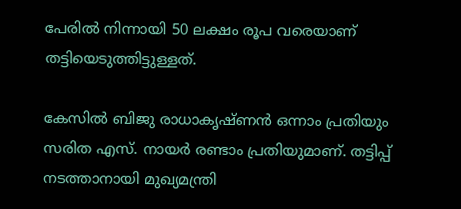പേരില്‍ നിന്നായി 50 ലക്ഷം രൂപ വരെയാണ് തട്ടിയെടുത്തിട്ടുള്ളത്.

കേസില്‍ ബിജു രാധാകൃഷ്ണന്‍ ഒന്നാം പ്രതിയും സരിത എസ്. നായര്‍ രണ്ടാം പ്രതിയുമാണ്. തട്ടിപ്പ് നടത്താനായി മുഖ്യമന്ത്രി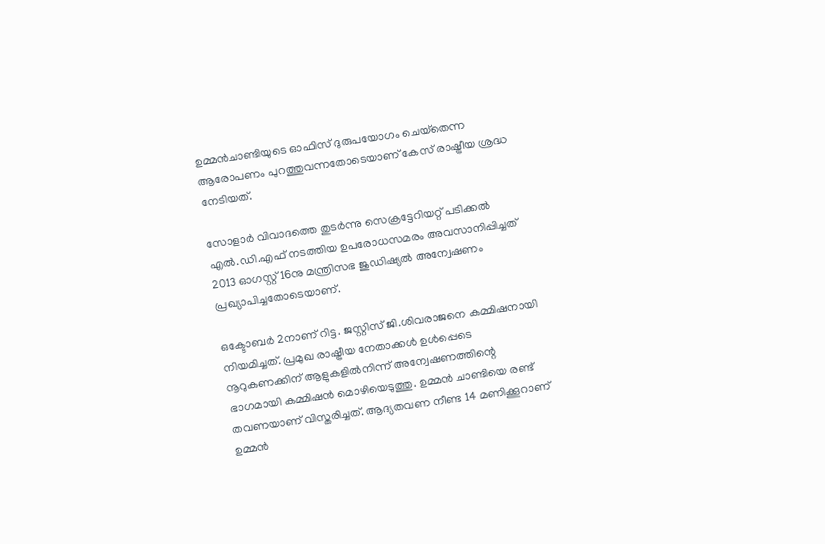ഉമ്മന്‍ചാണ്ടിയുടെ ഓഫിസ് ദുരുപയോഗം ചെയ്‌തെന്ന ആരോപണം പുറത്തുവന്നതോടെയാണ് കേസ് രാഷ്ട്രീയ ശ്രദ്ധ നേടിയത്.

സോളാര്‍ വിവാദത്തെ തുടര്‍ന്നു സെക്രട്ടേറിയറ്റ് പടിക്കല്‍ എല്‍.ഡി.എഫ് നടത്തിയ ഉപരോധസമരം അവസാനിപ്പിച്ചത് 2013 ഓഗസ്റ്റ് 16നു മന്ത്രിസഭ ജുഡിഷ്യല്‍ അന്വേഷണം പ്രഖ്യാപിച്ചതോടെയാണ്.

ഒക്ടോബര്‍ 2നാണ് റിട്ട. ജസ്റ്റിസ് ജി.ശിവരാജനെ കമ്മിഷനായി നിയമിച്ചത്. പ്രമുഖ രാഷ്ട്രീയ നേതാക്കള്‍ ഉള്‍പ്പെടെ നൂറുകണക്കിന് ആളുകളില്‍നിന്ന് അന്വേഷണത്തിന്റെ ഭാഗമായി കമ്മിഷന്‍ മൊഴിയെടുത്തു. ഉമ്മന്‍ ചാണ്ടിയെ രണ്ട് തവണയാണ് വിസ്തരിച്ചത്. ആദ്യതവണ നീണ്ട 14 മണിക്കൂറാണ് ഉമ്മന്‍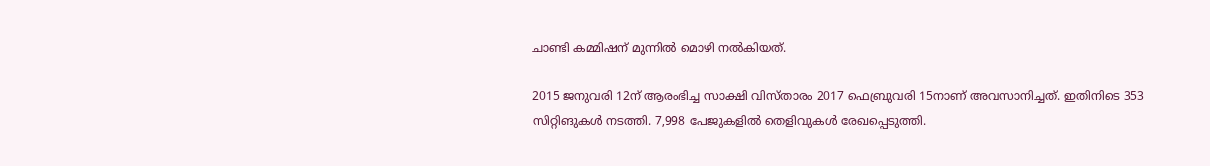ചാണ്ടി കമ്മിഷന് മുന്നില്‍ മൊഴി നല്‍കിയത്.

2015 ജനുവരി 12ന് ആരംഭിച്ച സാക്ഷി വിസ്താരം 2017 ഫെബ്രുവരി 15നാണ് അവസാനിച്ചത്. ഇതിനിടെ 353 സിറ്റിങുകള്‍ നടത്തി. 7,998 പേജുകളില്‍ തെളിവുകള്‍ രേഖപ്പെടുത്തി.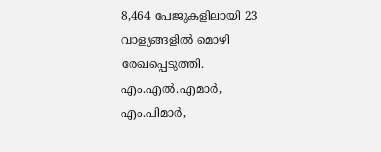8,464 പേജുകളിലായി 23 വാള്യങ്ങളില്‍ മൊഴി രേഖപ്പെടുത്തി. എം.എല്‍.എമാര്‍, എം.പിമാര്‍,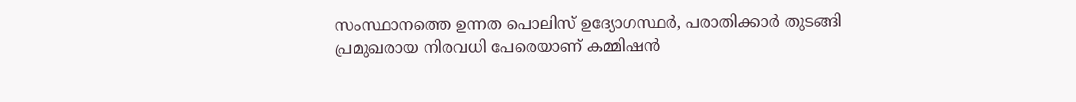സംസ്ഥാനത്തെ ഉന്നത പൊലിസ് ഉദ്യോഗസ്ഥര്‍, പരാതിക്കാര്‍ തുടങ്ങി പ്രമുഖരായ നിരവധി പേരെയാണ് കമ്മിഷന്‍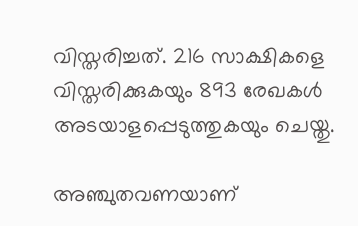വിസ്തരിച്ചത്. 216 സാക്ഷികളെ വിസ്തരിക്കുകയും 893 രേഖകള്‍ അടയാളപ്പെടുത്തുകയും ചെയ്തു.

അഞ്ചുതവണയാണ്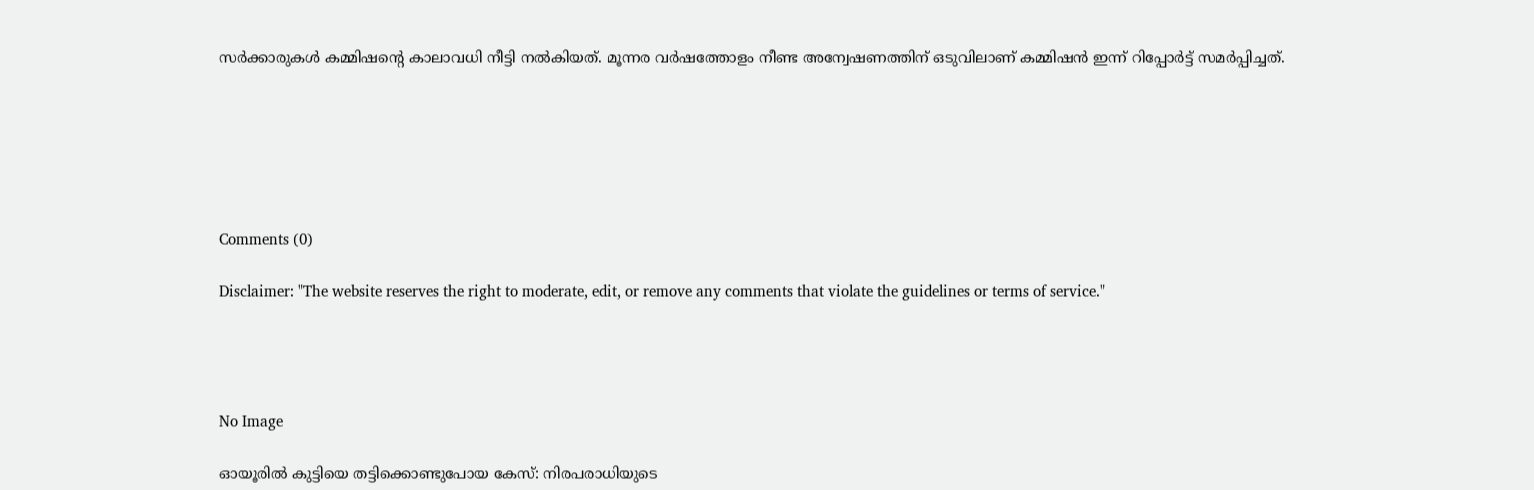സര്‍ക്കാരുകള്‍ കമ്മിഷന്റെ കാലാവധി നീട്ടി നല്‍കിയത്. മൂന്നര വര്‍ഷത്തോളം നീണ്ട അന്വേഷണത്തിന് ഒടുവിലാണ് കമ്മിഷന്‍ ഇന്ന് റിപ്പോര്‍ട്ട് സമര്‍പ്പിച്ചത്.






Comments (0)

Disclaimer: "The website reserves the right to moderate, edit, or remove any comments that violate the guidelines or terms of service."




No Image

ഓയൂരിൽ കുട്ടിയെ തട്ടിക്കൊണ്ടുപോയ കേസ്: നിരപരാധിയുടെ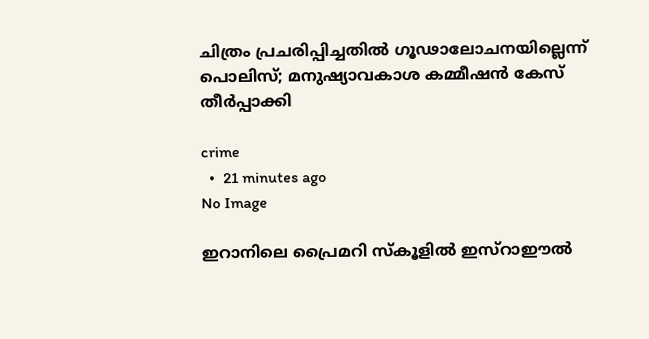ചിത്രം പ്രചരിപ്പിച്ചതിൽ ഗൂഢാലോചനയില്ലെന്ന് പൊലിസ്; മനുഷ്യാവകാശ കമ്മീഷൻ കേസ് തീർപ്പാക്കി

crime
  •  21 minutes ago
No Image

ഇറാനിലെ പ്രൈമറി സ്‌കൂളില്‍ ഇസ്‌റാഈല്‍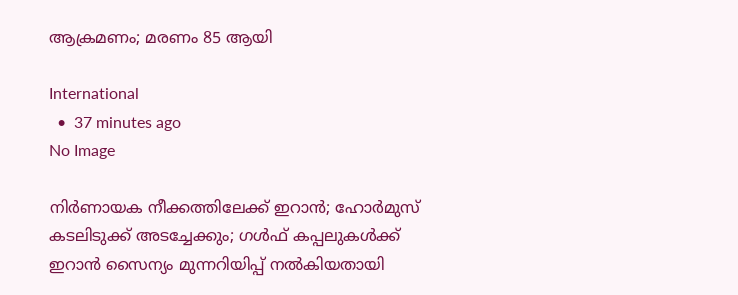ആക്രമണം; മരണം 85 ആയി

International
  •  37 minutes ago
No Image

നിര്‍ണായക നീക്കത്തിലേക്ക് ഇറാന്‍; ഹോര്‍മുസ് കടലിടുക്ക് അടച്ചേക്കും; ഗള്‍ഫ് കപ്പലുകള്‍ക്ക് ഇറാന്‍ സൈന്യം മുന്നറിയിപ്പ് നല്‍കിയതായി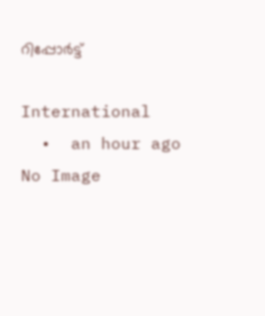റിപ്പോര്‍ട്ട്

International
  •  an hour ago
No Image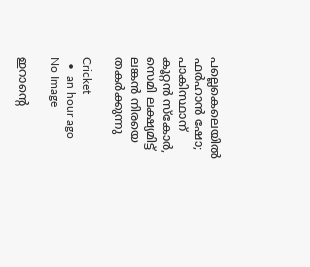പല്ലെകെലെയിൽ ഫർഹാൻ ഷോ; പാകിസ്ഥാന് കൂറ്റൻ സ്കോർ, സെമി ലക്ഷ്യമിട്ട് ലങ്കൻ നിരയെ തകർക്കുന്നു

Cricket
  •  an hour ago
No Image

ഇറാന്റെ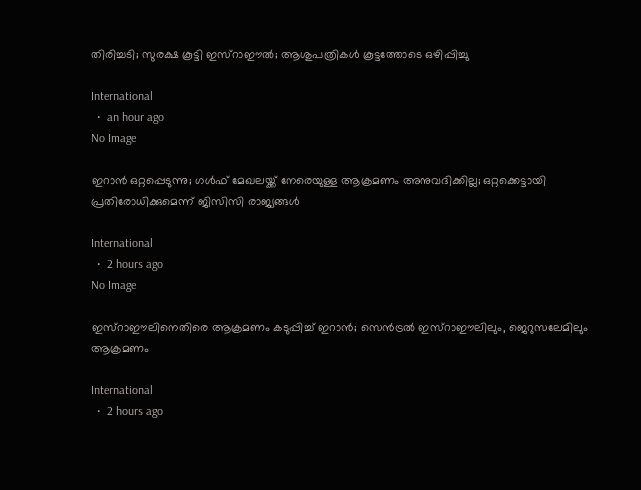തിരിച്ചടി; സുരക്ഷ കൂട്ടി ഇസ്‌റാഈല്‍; ആശുപത്രികള്‍ കൂട്ടത്തോടെ ഒഴിപ്പിച്ചു

International
  •  an hour ago
No Image

ഇറാൻ ഒറ്റപ്പെടുന്നു; ഗൾഫ് മേഖലയ്ക്ക് നേരെയുള്ള ആക്രമണം അനുവദിക്കില്ല; ഒറ്റക്കെട്ടായി പ്രതിരോധിക്കുമെന്ന് ജിസിസി രാജ്യങ്ങൾ

International
  •  2 hours ago
No Image

ഇസ്‌റാഈലിനെതിരെ ആക്രമണം കടുപ്പിച്ച് ഇറാന്‍; സെന്‍ട്രല്‍ ഇസ്‌റാഈലിലും, ജെറുസലേമിലും ആക്രമണം

International
  •  2 hours ago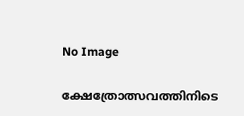No Image

ക്ഷേത്രോത്സവത്തിനിടെ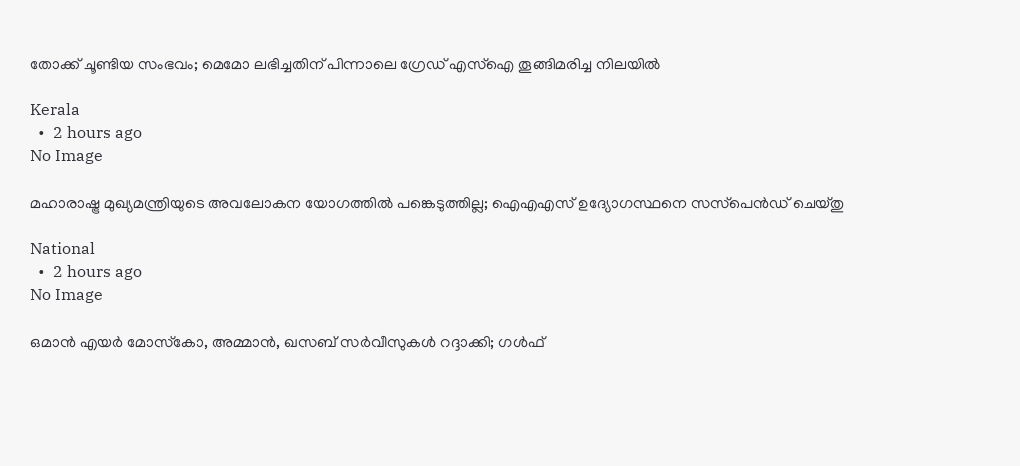തോക്ക് ചൂണ്ടിയ സംഭവം; മെമോ ലഭിച്ചതിന് പിന്നാലെ ഗ്രേഡ് എസ്ഐ തൂങ്ങിമരിച്ച നിലയിൽ

Kerala
  •  2 hours ago
No Image

മഹാരാഷ്ട്ര മുഖ്യമന്ത്രിയുടെ അവലോകന യോഗത്തില്‍ പങ്കെടുത്തില്ല; ഐഎഎസ് ഉദ്യോഗസ്ഥനെ സസ്‌പെന്‍ഡ് ചെയ്തു

National
  •  2 hours ago
No Image

ഒമാന്‍ എയര്‍ മോസ്‌കോ, അമ്മാന്‍, ഖസബ് സര്‍വീസുകള്‍ റദ്ദാക്കി; ഗള്‍ഫ്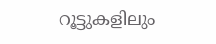റൂട്ടുകളിലും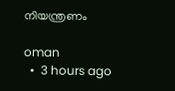നിയന്ത്രണം

oman
  •  3 hours ago